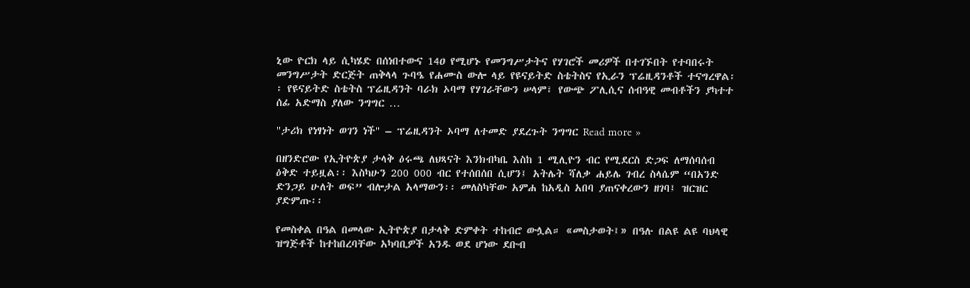ኒው ዮርክ ላይ ሲካሄድ በሰነበተውና 14ዐ የሚሆኑ የመንግሥታትና የሃገሮች መሪዎች በተገኙበት የተባበሩት መንግሥታት ድርጅት ጠቅላላ ጉባዔ የሐሙስ ውሎ ላይ የዩናይትድ ስቴትስና የኢራን ፕሬዚዳንቶች ተናግረዋል፡፡ የዩናይትድ ስቴትስ ፕሬዚዳንት ባራክ ኦባማ የሃገራቸውን ሠላም፣ የውጭ ፖሊሲና ሰብዓዊ መብቶችን ያካተተ ሰፊ አድማስ ያለው ንግግር …

"ታሪክ የነፃነት ወገን ነች" – ፕሬዚዳንት ኦባማ ለተመድ ያደረጉት ንግግር Read more »

በዘንድሮው የኢትዮጵያ ታላቅ ዕሩጫ ለህጻናት እንክብካቤ እስከ 1 ሚሊዮን ብር የሚደርስ ድጋፍ ለማሰባሰብ ዕቅድ ተይዟል፡፡ እስካሁን 200 000 ብር የተሰበሰበ ሲሆን፤ አትሌት ሻለቃ ሐይሌ ገብረ ስላሴም “በአንድ ድንጋይ ሁለት ወፍ” ብሎታል አላማውን፡፡ መለስካቸው አምሐ ከአዲስ አበባ ያጠናቀረውን ዘገባ፤ ዝርዝር ያድምጡ፡፡

የመስቀል በዓል በመላው ኢትዮጵያ በታላቅ ድምቀት ተከብሮ ውሏል። «መስታወት፤» በዓሉ በልዩ ልዩ ባህላዊ ዝግጅቶች ከተከበረባቸው አካባቢዎች አንዱ ወደ ሆነው ደቡብ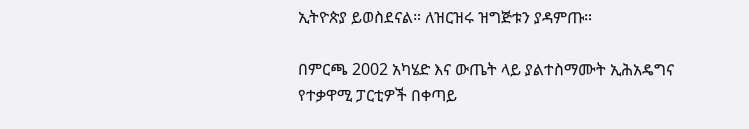ኢትዮጵያ ይወስደናል። ለዝርዝሩ ዝግጅቱን ያዳምጡ።

በምርጫ 2002 አካሄድ እና ውጤት ላይ ያልተስማሙት ኢሕአዴግና የተቃዋሚ ፓርቲዎች በቀጣይ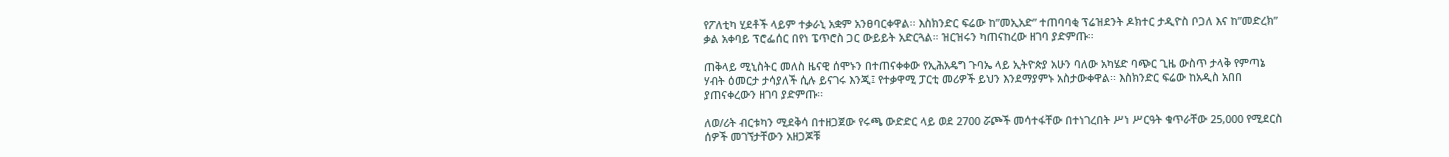የፖለቲካ ሂደቶች ላይም ተቃራኒ አቋም አንፀባርቀዋል፡፡ እስክንድር ፍሬው ከ”መኢአድ” ተጠባባቂ ፕሬዝደንት ዶክተር ታዲዮስ ቦጋለ እና ከ”መድረክ” ቃል አቀባይ ፕሮፌሰር በየነ ፔጥሮስ ጋር ውይይት አድርጓል። ዝርዝሩን ካጠናከረው ዘገባ ያድምጡ፡፡

ጠቅላይ ሚኒስትር መለስ ዜናዊ ሰሞኑን በተጠናቀቀው የኢሕአዴግ ጉባኤ ላይ ኢትዮጵያ አሁን ባለው አካሄድ ባጭር ጊዜ ውስጥ ታላቅ የምጣኔ ሃብት ዕመርታ ታሳያለች ሲሉ ይናገሩ እንጂ፤ የተቃዋሚ ፓርቲ መሪዎች ይህን እንደማያምኑ አስታውቀዋል፡፡ እስክንድር ፍሬው ከአዲስ አበበ ያጠናቀረውን ዘገባ ያድምጡ፡፡

ለወ/ሪት ብርቱካን ሚደቅሳ በተዘጋጀው የሩጫ ውድድር ላይ ወደ 2700 ሯጮች መሳተፋቸው በተነገረበት ሥነ ሥርዓት ቁጥራቸው 25,000 የሚደርስ ሰዎች መገኘታቸውን አዘጋጆቹ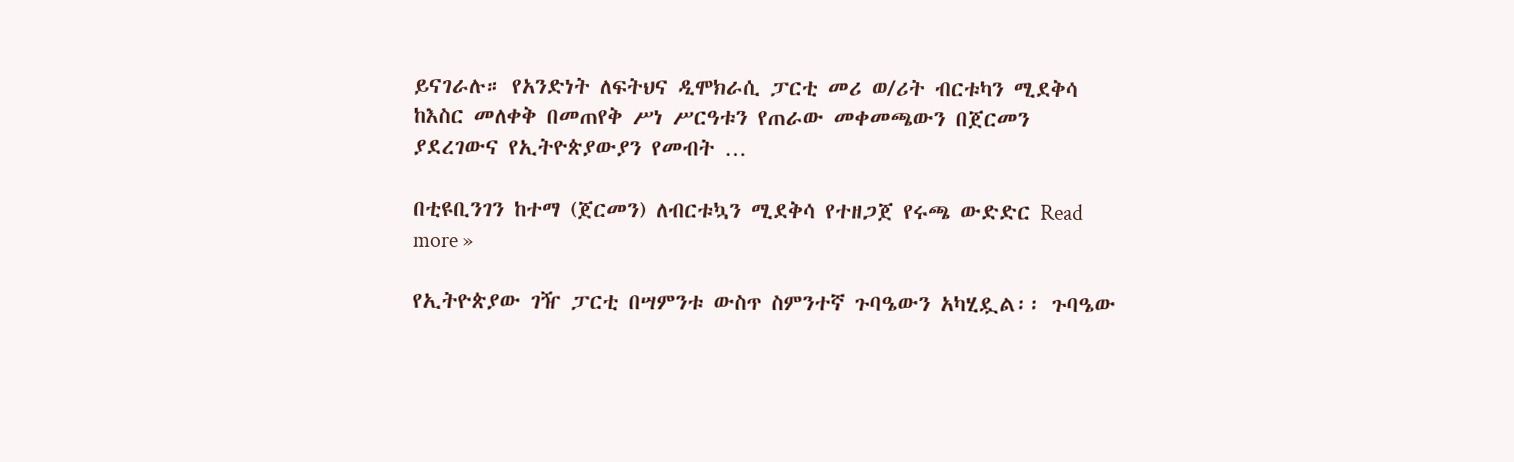ይናገራሉ። የአንድነት ለፍትህና ዲሞክራሲ ፓርቲ መሪ ወ/ሪት ብርቱካን ሚደቅሳ ከእስር መለቀቅ በመጠየቅ ሥነ ሥርዓቱን የጠራው መቀመጫውን በጀርመን ያደረገውና የኢትዮጵያውያን የመብት …

በቲዩቢንገን ከተማ (ጀርመን) ለብርቱኳን ሚደቅሳ የተዘጋጀ የሩጫ ውድድር Read more »

የኢትዮጵያው ገዥ ፓርቲ በሣምንቱ ውስጥ ስምንተኛ ጉባዔውን አካሂዷል፡፡ ጉባዔው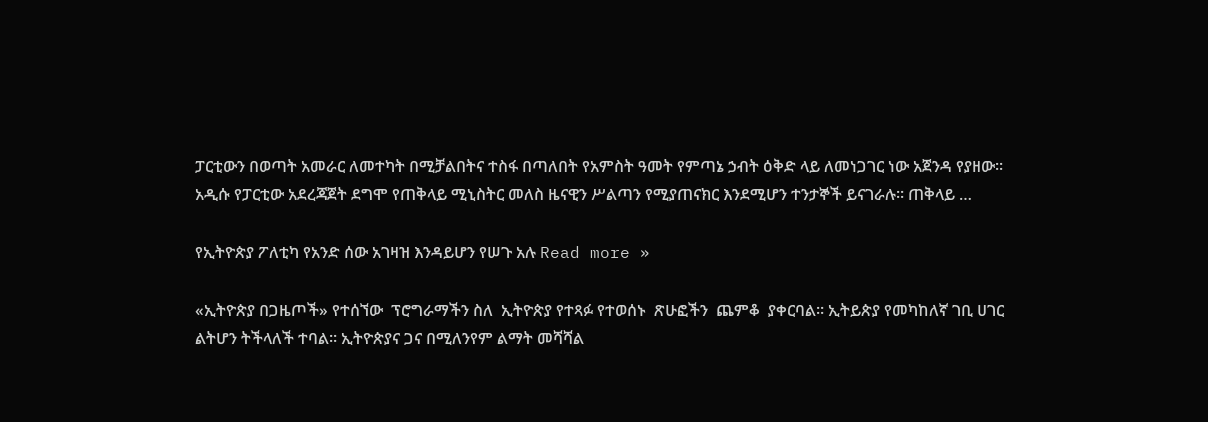ፓርቲውን በወጣት አመራር ለመተካት በሚቻልበትና ተስፋ በጣለበት የአምስት ዓመት የምጣኔ ኃብት ዕቅድ ላይ ለመነጋገር ነው አጀንዳ የያዘው፡፡ አዲሱ የፓርቲው አደረጃጀት ደግሞ የጠቅላይ ሚኒስትር መለስ ዜናዊን ሥልጣን የሚያጠናክር እንደሚሆን ተንታኞች ይናገራሉ፡፡ ጠቅላይ …

የኢትዮጵያ ፖለቲካ የአንድ ሰው አገዛዝ እንዳይሆን የሠጉ አሉ Read more »

«ኢትዮጵያ በጋዜጦች» የተሰኘው  ፕሮግራማችን ስለ  ኢትዮጵያ የተጻፉ የተወሰኑ  ጽሁፎችን  ጨምቆ  ያቀርባል። ኢትይጵያ የመካከለኛ ገቢ ሀገር ልትሆን ትችላለች ተባል። ኢትዮጵያና ጋና በሚለንየም ልማት መሻሻል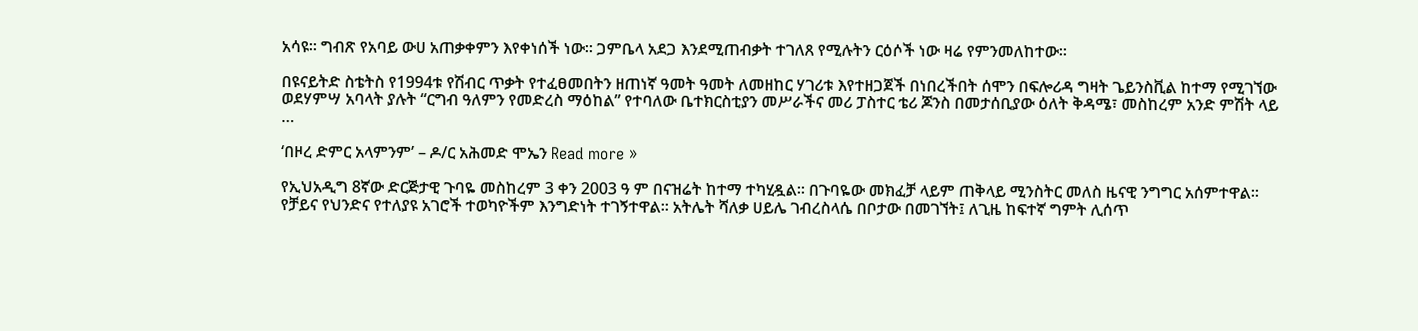አሳዩ። ግብጽ የአባይ ውሀ አጠቃቀምን እየቀነሰች ነው። ጋምቤላ አደጋ እንደሚጠብቃት ተገለጸ የሚሉትን ርዕሶች ነው ዛሬ የምንመለከተው።

በዩናይትድ ስቴትስ የ1994ቱ የሽብር ጥቃት የተፈፀመበትን ዘጠነኛ ዓመት ዓመት ለመዘከር ሃገሪቱ እየተዘጋጀች በነበረችበት ሰሞን በፍሎሪዳ ግዛት ጌይንስቪል ከተማ የሚገኘው ወደሃምሣ አባላት ያሉት “ርግብ ዓለምን የመድረስ ማዕከል” የተባለው ቤተክርስቲያን መሥራችና መሪ ፓስተር ቴሪ ጆንስ በመታሰቢያው ዕለት ቅዳሜ፣ መስከረም አንድ ምሽት ላይ …

‘በዞረ ድምር አላምንም’ – ዶ/ር አሕመድ ሞኤን Read more »

የኢህአዲግ 8ኛው ድርጅታዊ ጉባዬ መስከረም 3 ቀን 2003 ዓ ም በናዝሬት ከተማ ተካሂዷል፡፡ በጉባዬው መክፈቻ ላይም ጠቅላይ ሚንስትር መለስ ዜናዊ ንግግር አሰምተዋል፡፡ የቻይና የህንድና የተለያዩ አገሮች ተወካዮችም እንግድነት ተገኝተዋል፡፡ አትሌት ሻለቃ ሀይሌ ገብረስላሴ በቦታው በመገኘት፤ ለጊዜ ከፍተኛ ግምት ሊሰጥ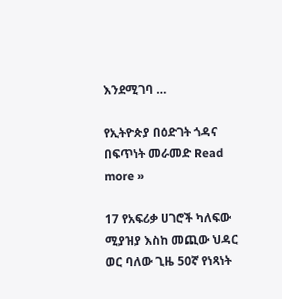እንደሚገባ …

የኢትዮጵያ በዕድገት ጎዳና በፍጥነት መራመድ Read more »

17 የአፍሪቃ ሀገሮች ካለፍው ሚያዝያ እስከ መጪው ህዳር ወር ባለው ጊዜ 50ኛ የነጻነት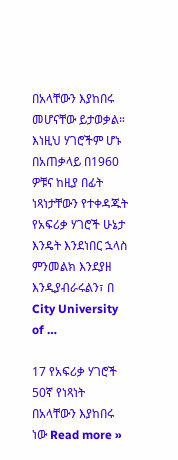በአላቸውን እያከበሩ  መሆናቸው ይታወቃል። እነዚህ ሃገሮችም ሆኑ በአጠቃላይ በ1960 ዎቹና ከዚያ በፊት ነጻነታቸውን የተቀዳጁት የአፍሪቃ ሃገሮች ሁኔታ እንዴት እንደነበር ኋላስ ምንመልክ እንደያዘ እንዲያብራሩልን፣ በ City University of …

17 የአፍሪቃ ሃገሮች 50ኛ የነጻነት በአላቸውን እያከበሩ ነው Read more »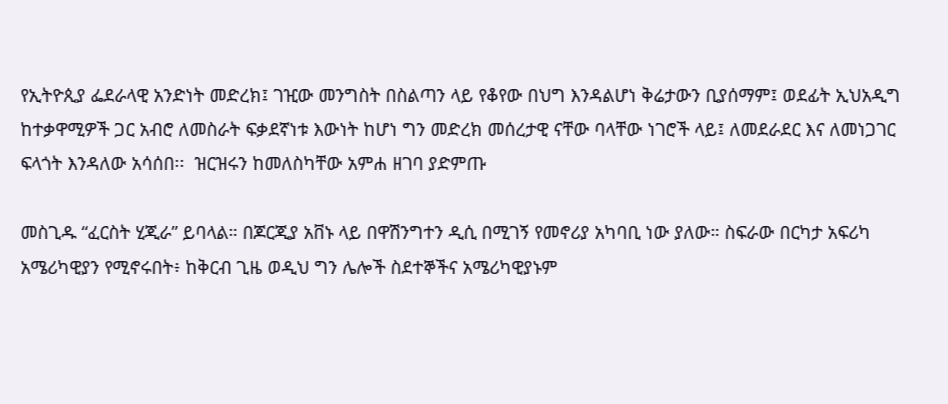የኢትዮጲያ ፌደራላዊ አንድነት መድረክ፤ ገዢው መንግስት በስልጣን ላይ የቆየው በህግ እንዳልሆነ ቅሬታውን ቢያሰማም፤ ወደፊት ኢህአዲግ ከተቃዋሚዎች ጋር አብሮ ለመስራት ፍቃደኛነቱ እውነት ከሆነ ግን መድረክ መሰረታዊ ናቸው ባላቸው ነገሮች ላይ፤ ለመደራደር እና ለመነጋገር ፍላጎት እንዳለው አሳሰበ፡፡  ዝርዝሩን ከመለስካቸው አምሐ ዘገባ ያድምጡ

መስጊዱ “ፈርስት ሂጂራ” ይባላል። በጆርጂያ አቨኑ ላይ በዋሽንግተን ዲሲ በሚገኝ የመኖሪያ አካባቢ ነው ያለው። ስፍራው በርካታ አፍሪካ አሜሪካዊያን የሚኖሩበት፥ ከቅርብ ጊዜ ወዲህ ግን ሌሎች ስደተኞችና አሜሪካዊያኑም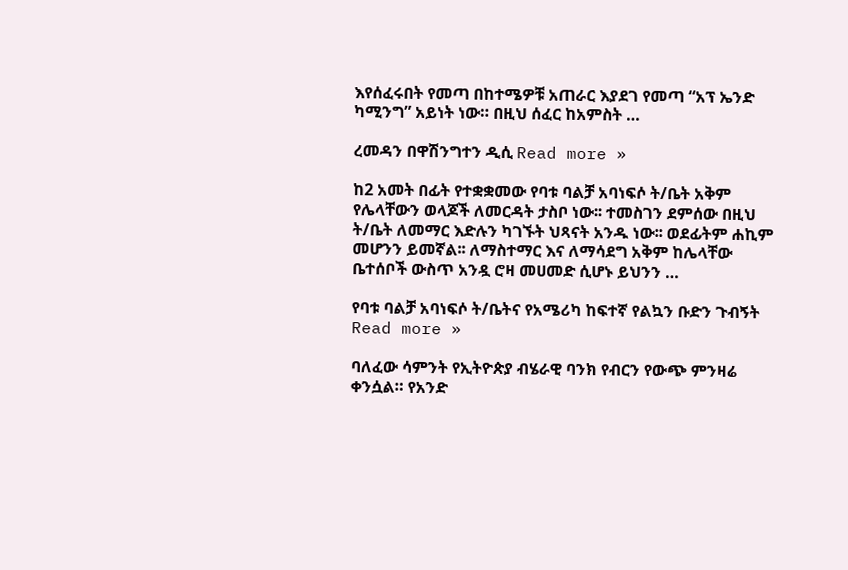እየሰፈሩበት የመጣ በከተሜዎቹ አጠራር እያደገ የመጣ “አፕ ኤንድ ካሚንግ” አይነት ነው። በዚህ ሰፈር ከአምስት …

ረመዳን በዋሽንግተን ዲሲ Read more »

ከ2 አመት በፊት የተቋቋመው የባቱ ባልቻ አባነፍሶ ት/ቤት አቅም የሌላቸውን ወላጆች ለመርዳት ታስቦ ነው፡፡ ተመስገን ደምሰው በዚህ ት/ቤት ለመማር እድሉን ካገኙት ህጻናት አንዱ ነው፡፡ ወደፊትም ሐኪም መሆንን ይመኛል፡፡ ለማስተማር እና ለማሳደግ አቅም ከሌላቸው ቤተሰቦች ውስጥ አንዷ ሮዛ መሀመድ ሲሆኑ ይህንን …

የባቱ ባልቻ አባነፍሶ ት/ቤትና የአሜሪካ ከፍተኛ የልኳን ቡድን ጉብኝት Read more »

ባለፈው ሳምንት የኢትዮጵያ ብሄራዊ ባንክ የብርን የውጭ ምንዛሬ ቀንሷል። የአንድ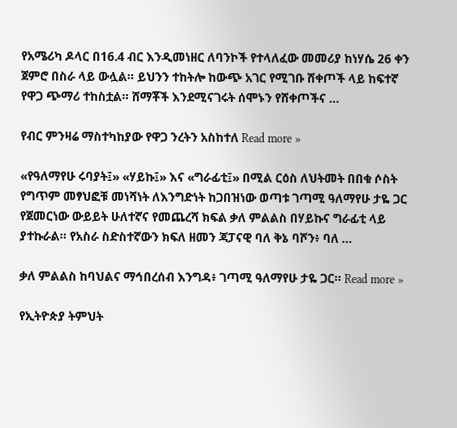የአሜሪካ ዶላር በ16.4 ብር እንዲመነዘር ለባንኮች የተላለፈው መመሪያ ከነሃሴ 26 ቀን ጀምሮ በስራ ላይ ውሏል። ይህንን ተከትሎ ከውጭ አገር የሚገቡ ሸቀጦች ላይ ከፍተኛ የዋጋ ጭማሪ ተከስቷል። ሸማቾች እንደሚናገሩት ሰሞኑን የሸቀጦችና …

የብር ምንዛሬ ማስተካከያው የዋጋ ንረትን አስከተለ Read more »

«የዓለማየሁ ሩባያት፤» «ሃይኩ፤» እና «ግራፊቲ፤» በሚል ርዕስ ለህትመት በበቁ ሶስት የግጥም መፃህፎቹ መነሻነት ለእንግድነት ከጋበዝነው ወጣቱ ገጣሚ ዓለማየሁ ታዬ ጋር የጀመርነው ውይይት ሁለተኛና የመጨረሻ ክፍል ቃለ ምልልስ በሃይኩና ግራፊቲ ላይ ያተኩራል። የአስራ ስድስተኛውን ክፍለ ዘመን ጃፓናዊ ባለ ቅኔ ባሾን፥ ባለ …

ቃለ ምልልስ ከባህልና ማኅበረሰብ እንግዳ፥ ገጣሚ ዓለማየሁ ታዬ ጋር። Read more »

የኢትዮጵያ ትምህት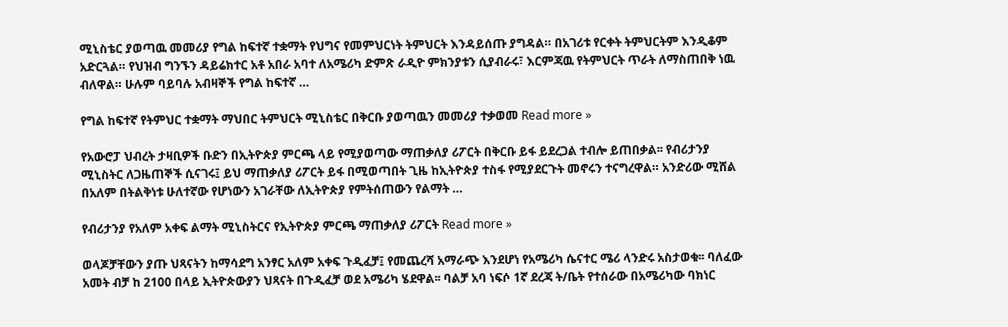ሚኒስቴር ያወጣዉ መመሪያ የግል ከፍተኛ ተቋማት የህግና የመምህርነት ትምህርት እንዳይሰጡ ያግዳል። በአገሪቱ የርቀት ትምህርትም እንዲቆም አድርጓል። የህዝብ ግንኙን ዳይሬክተር አቶ አበራ አባተ ለአሜሪካ ድምጽ ራዲዮ ምክንያቱን ሲያብራሩ፣ እርምጃዉ የትምህርት ጥራት ለማስጠበቅ ነዉ ብለዋል። ሁሉም ባይባሉ አብዛኞች የግል ከፍተኛ …

የግል ከፍተኛ የትምህር ተቋማት ማህበር ትምህርት ሚኒስቴር በቅርቡ ያወጣዉን መመሪያ ተቃወመ Read more »

የአውሮፓ ህብረት ታዛቢዎች ቡድን በኢትዮጵያ ምርጫ ላይ የሚያወጣው ማጠቃለያ ሪፖርት በቅርቡ ይፋ ይደረጋል ተብሎ ይጠበቃል፡፡ የብሪታንያ ሚኒስትር ለጋዜጠኞች ሲናገሩ፤ ይህ ማጠቃለያ ሪፖርት ይፋ በሚወጣበት ጊዜ ከኢትዮጵያ ተስፋ የሚያደርጉት መኖሩን ተናግረዋል። አንድሪው ሚሸል በአለም በትልቅነቱ ሁለተኛው የሆነውን አገራቸው ለኢትዮጵያ የምትሰጠውን የልማት …

የብሪታንያ የአለም አቀፍ ልማት ሚኒስትርና የኢትዮጵያ ምርጫ ማጠቃለያ ሪፖርት Read more »

ወላጆቻቸውን ያጡ ህጻናትን ከማሳደግ አንፃር አለም አቀፍ ጉዲፈቻ፤ የመጨረሻ አማራጭ እንደሆነ የአሜሪካ ሴናተር ሜሪ ላንድሩ አስታወቁ፡፡ ባለፈው አመት ብቻ ከ 2100 በላይ ኢትዮጵውያን ህጻናት በጉዲፈቻ ወደ አሜሪካ ሄደዋል፡፡ ባልቻ አባ ነፍሶ 1ኛ ደረጃ ት/ቤት የተሰራው በአሜሪካው ባክነር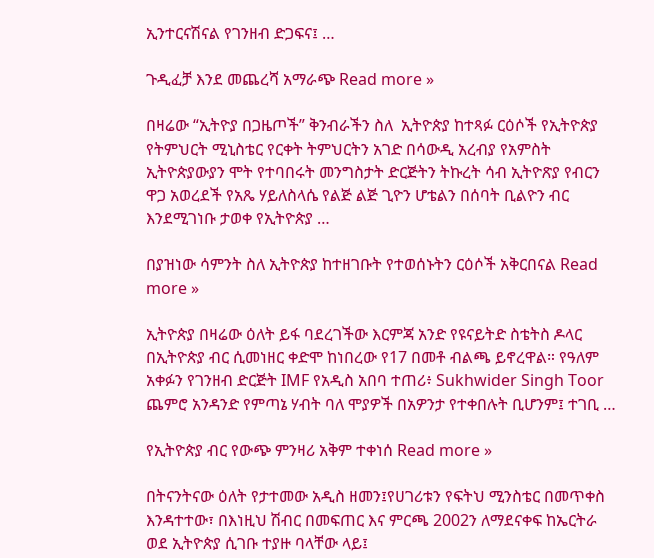ኢንተርናሽናል የገንዘብ ድጋፍና፤ …

ጉዲፈቻ እንደ መጨረሻ አማራጭ Read more »

በዛሬው “ኢትዮያ በጋዜጦች” ቅንብራችን ስለ  ኢትዮጵያ ከተጻፉ ርዕሶች የኢትዮጵያ የትምህርት ሚኒስቴር የርቀት ትምህርትን አገድ በሳውዲ አረብያ የአምስት ኢትዮጵያውያን ሞት የተባበሩት መንግስታት ድርጅትን ትኩረት ሳብ ኢትዮጽያ የብርን ዋጋ አወረደች የአጼ ሃይለስላሴ የልጅ ልጅ ጊዮን ሆቴልን በሰባት ቢልዮን ብር እንደሚገነቡ ታወቀ የኢትዮጵያ …

በያዝነው ሳምንት ስለ ኢትዮጵያ ከተዘገቡት የተወሰኑትን ርዕሶች አቅርበናል Read more »

ኢትዮጵያ በዛሬው ዕለት ይፋ ባደረገችው እርምጃ አንድ የዩናይትድ ስቴትስ ዶላር በኢትዮጵያ ብር ሲመነዘር ቀድሞ ከነበረው የ17 በመቶ ብልጫ ይኖረዋል። የዓለም አቀፉን የገንዘብ ድርጅት IMF የአዲስ አበባ ተጠሪ፥ Sukhwider Singh Toor ጨምሮ አንዳንድ የምጣኔ ሃብት ባለ ሞያዎች በአዎንታ የተቀበሉት ቢሆንም፤ ተገቢ …

የኢትዮጵያ ብር የውጭ ምንዛሪ አቅም ተቀነሰ Read more »

በትናንትናው ዕለት የታተመው አዲስ ዘመን፤የሀገሪቱን የፍትህ ሚንስቴር በመጥቀስ እንዳተተው፣ በእነዚህ ሽብር በመፍጠር እና ምርጫ 2002ን ለማደናቀፍ ከኤርትራ ወደ ኢትዮጵያ ሲገቡ ተያዙ ባላቸው ላይ፤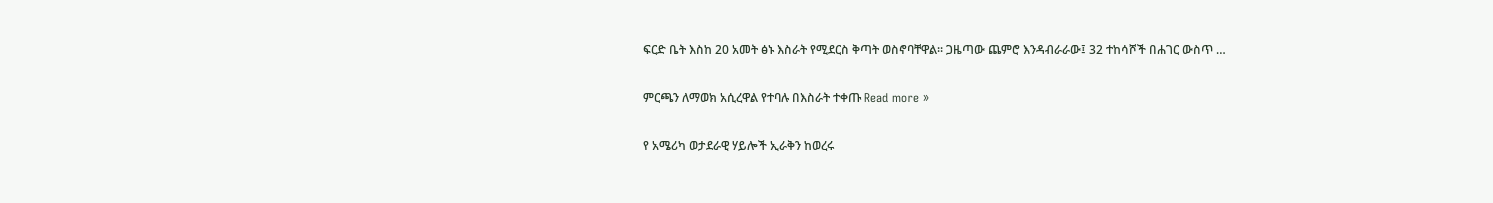ፍርድ ቤት እስከ 20 አመት ፅኑ እስራት የሚደርስ ቅጣት ወስኖባቸዋል፡፡ ጋዜጣው ጨምሮ እንዳብራራው፤ 32 ተከሳሾች በሐገር ውስጥ …

ምርጫን ለማወክ አሲረዋል የተባሉ በእስራት ተቀጡ Read more »

የ አሜሪካ ወታደራዊ ሃይሎች ኢራቅን ከወረሩ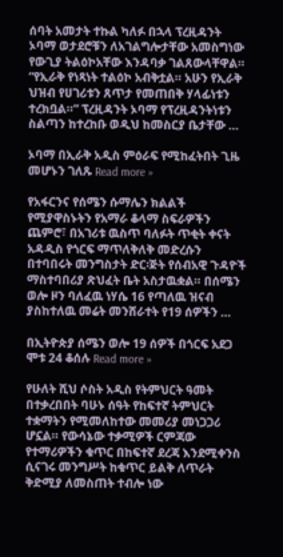ሰባት አመታት ተኩል ካለፉ በኋላ ፕረዚዳንት ኦባማ ወታደሮቹን ለአገልግሎታቸው አመስግነው  የውጊያ ትልዕኮአቸው እንዳባቃ ገልጸውላቸዋል። “የኢራቅ የነጻነት ተልዕኮ አብቅቷል። አሁን የኢራቅ ህዝብ የሀገሪቱን ጸጥታ የመጠበቅ ሃላፊነቱን ተረክቧል።” ፕረዚዳንት ኦባማ የፕረዚዳንትነቱን ስልጣን ከተረከቡ ወዲህ ከመስርያ ቤታቸው …

ኦባማ በኢራቅ አዲስ ምዕራፍ የሚከፈትበት ጊዜ መሆኑን ገለጹ Read more »

የአፋርንና የሰሜን ሱማሌን ክልልች የሚያዋስኑትን የአማራ ቆላማ ስፍራዎችን ጨምሮ፣ በአገሪቱ ዉስጥ ባለፉት ጥቂት ቀናት አዳዲስ የጎርፍ ማጥለቅለቅ መድረሱን በተባበሩት መንግስታት ድር፡ጅት የሰብአዊ ጉዳዮች ማስተባበሪያ ጽህፈት ቤት አስታዉቋል። በሰሜን ወሎ ዞን ባለፈዉ ነሃሴ 16 የጣለዉ ዝናብ ያስከተለዉ መሬት መንሸራተት የ19 ሰዎችን …

በኢትዮጵያ ሰሜን ወሎ 19 ሰዎች በጎርፍ አደጋ ሞቱ 24 ቆሰሉ Read more »

የሁለት ሺህ ሶስት አዲስ የትምህርት ዓመት በተቃረበበት ባሁኑ ሰዓት የከፍተኛ ትምህርት ተቋማትን የሚመለከተው መመሪያ መነጋጋሪ ሆኗል። የውሳኔው ተቃሚዎች ርምጃው የተማሪዎችን ቁጥር በከፍተኛ ደረጃ እንደሚቀንስ ሲናገሩ መንግሥት ከቁጥር ይልቅ ለጥራት ቅድሚያ ለመስጠት ተብሎ ነው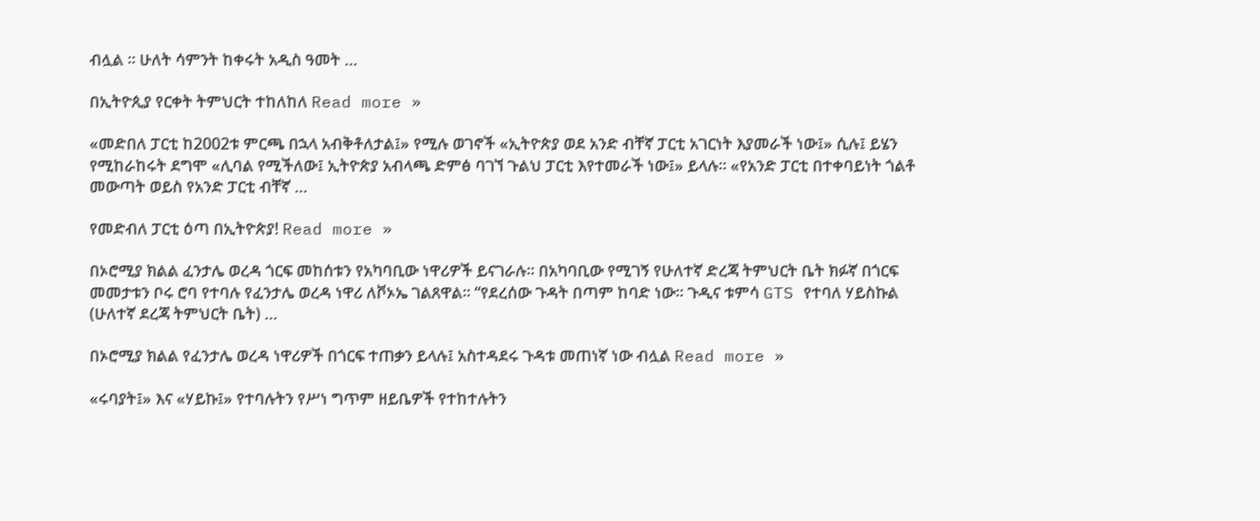ብሏል ። ሁለት ሳምንት ከቀሩት አዲስ ዓመት …

በኢትዮጲያ የርቀት ትምህርት ተከለከለ Read more »

«መድበለ ፓርቲ ከ2002ቱ ምርጫ በኋላ አብቅቶለታል፤» የሚሉ ወገኖች «ኢትዮጵያ ወደ አንድ ብቸኛ ፓርቲ አገርነት እያመራች ነው፤» ሲሉ፤ ይሄን የሚከራከሩት ደግሞ «ሊባል የሚችለው፤ ኢትዮጵያ አብላጫ ድምፅ ባገኘ ጉልህ ፓርቲ እየተመራች ነው፤» ይላሉ። «የአንድ ፓርቲ በተቀባይነት ጎልቶ መውጣት ወይስ የአንድ ፓርቲ ብቸኛ …

የመድብለ ፓርቲ ዕጣ በኢትዮጵያ! Read more »

በኦሮሚያ ክልል ፈንታሌ ወረዳ ጎርፍ መከሰቱን የአካባቢው ነዋሪዎች ይናገራሉ። በአካባቢው የሚገኝ የሁለተኛ ድረጃ ትምህርት ቤት ክፉኛ በጎርፍ መመታቱን ቦሩ ሮባ የተባሉ የፈንታሌ ወረዳ ነዋሪ ለቮኦኤ ገልጸዋል። “የደረሰው ጉዳት በጣም ከባድ ነው። ጉዲና ቱምሳ GTS የተባለ ሃይስኩል (ሁለተኛ ደረጃ ትምህርት ቤት) …

በኦሮሚያ ክልል የፈንታሌ ወረዳ ነዋሪዎች በጎርፍ ተጠቃን ይላሉ፤ አስተዳደሩ ጉዳቱ መጠነኛ ነው ብሏል Read more »

«ሩባያት፤» እና «ሃይኩ፤» የተባሉትን የሥነ ግጥም ዘይቤዎች የተከተሉትን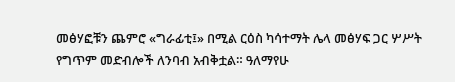መፅሃፎቹን ጨምሮ «ግራፊቲ፤» በሚል ርዕስ ካሳተማት ሌላ መፅሃፍ ጋር ሦሥት የግጥም መድብሎች ለንባብ አብቅቷል። ዓለማየሁ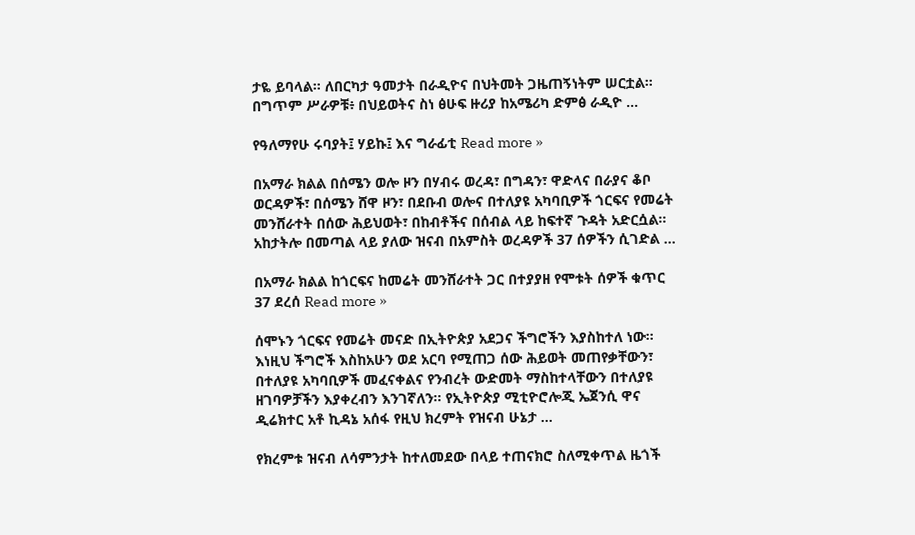ታዬ ይባላል። ለበርካታ ዓመታት በራዲዮና በህትመት ጋዜጠኝነትም ሠርቷል። በግጥም ሥራዎቹ፥ በህይወትና ስነ ፅሁፍ ዙሪያ ከአሜሪካ ድምፅ ራዲዮ …

የዓለማየሁ ሩባያት፤ ሃይኩ፤ እና ግራፊቲ Read more »

በአማራ ክልል በሰሜን ወሎ ዞን በሃብሩ ወረዳ፣ በግዳን፣ ዋድላና በራያና ቆቦ ወርዳዎች፣ በሰሜን ሸዋ ዞን፣ በደቡብ ወሎና በተለያዩ አካባቢዎች ጎርፍና የመሬት መንሸራተት በሰው ሕይህወት፣ በከብቶችና በሰብል ላይ ከፍተኛ ጉዳት አድርሷል። አከታትሎ በመጣል ላይ ያለው ዝናብ በአምስት ወረዳዎች 37 ሰዎችን ሲገድል …

በአማራ ክልል ከጎርፍና ከመሬት መንሸራተት ጋር በተያያዘ የሞቱት ሰዎች ቁጥር 37 ደረሰ Read more »

ሰሞኑን ጎርፍና የመሬት መናድ በኢትዮጵያ አደጋና ችግሮችን እያስከተለ ነው፡፡ እነዚህ ችግሮች እስከአሁን ወደ አርባ የሚጠጋ ሰው ሕይወት መጠየቃቸውን፣ በተለያዩ አካባቢዎች መፈናቀልና የንብረት ውድመት ማስከተላቸውን በተለያዩ ዘገባዎቻችን እያቀረብን እንገኛለን፡፡ የኢትዮጵያ ሚቲዮሮሎጂ ኤጀንሲ ዋና ዲሬክተር አቶ ኪዳኔ አሰፋ የዚህ ክረምት የዝናብ ሁኔታ …

የክረምቱ ዝናብ ለሳምንታት ከተለመደው በላይ ተጠናክሮ ስለሚቀጥል ዜጎች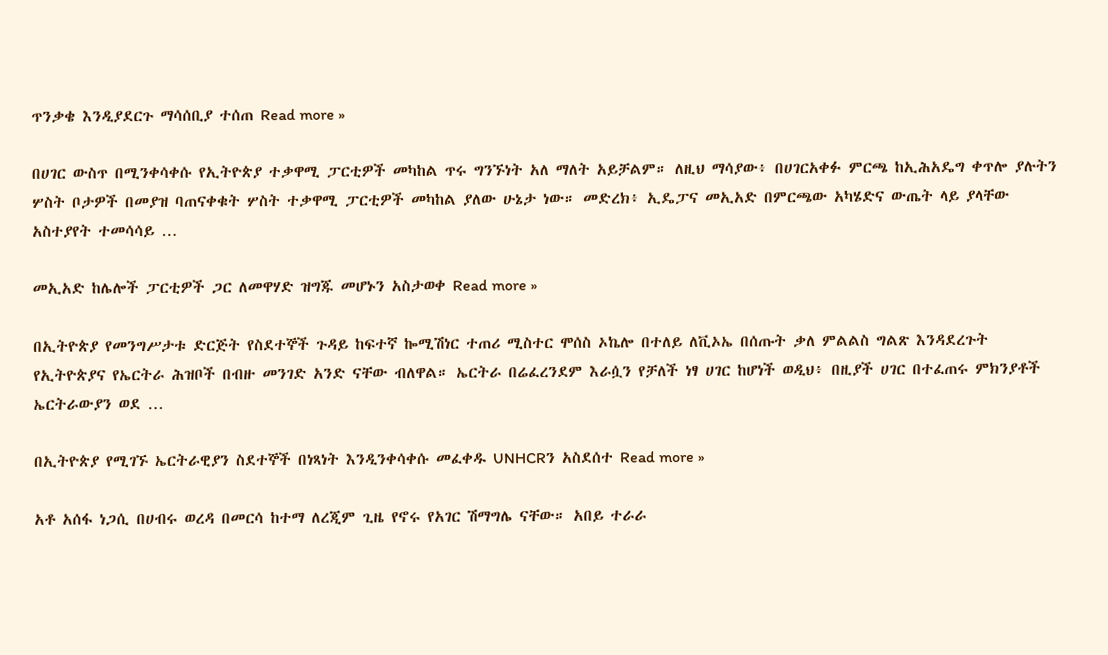ጥንቃቄ እንዲያደርጉ ማሳሰቢያ ተሰጠ Read more »

በሀገር ውስጥ በሚንቀሳቀሱ የኢትዮጵያ ተቃዋሚ ፓርቲዎች መካከል ጥሩ ግንኙነት አለ ማለት አይቻልም። ለዚህ ማሳያው፥ በሀገርአቀፉ ምርጫ ከኢሕአዴግ ቀጥሎ ያሉትን ሦስት ቦታዎች በመያዝ ባጠናቀቁት ሦስት ተቃዋሚ ፓርቲዎች መካከል ያለው ሁኔታ ነው። መድረክ፥ ኢዴፓና መኢአድ በምርጫው አካሄድና ውጤት ላይ ያላቸው አስተያየት ተመሳሳይ …

መኢአድ ከሌሎች ፓርቲዎች ጋር ለመዋሃድ ዝግጁ መሆኑን አስታወቀ Read more »

በኢትዮጵያ የመንግሥታቱ ድርጅት የስደተኞች ጉዳይ ከፍተኛ ኰሚሽነር ተጠሪ ሚስተር ሞሰስ ኦኬሎ በተለይ ለቪኦኤ በሰጡት ቃለ ምልልስ ግልጽ እንዳደረጉት የኢትዮጵያና የኤርትራ ሕዝቦች በብዙ መንገድ አንድ ናቸው ብለዋል። ኤርትራ በሬፈረንደም እራሷን የቻለች ነፃ ሀገር ከሆነች ወዲህ፥ በዚያች ሀገር በተፈጠሩ ምክንያቶች ኤርትራውያን ወደ …

በኢትዮጵያ የሚገኙ ኤርትራዊያን ስደተኞች በነጻነት እንዲንቀሳቀሱ መፈቀዱ UNHCRን አስደሰተ Read more »

አቶ አሰፋ ነጋሲ በሀብሩ ወረዳ በመርሳ ከተማ ለረጂም ጊዜ የኖሩ የአገር ሽማግሌ ናቸው። አበይ ተራራ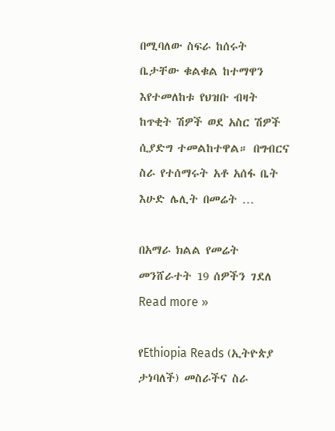በሚባለው ስፍራ ከሰሩት ቤታቸው ቁልቁል ከተማዋን እየተመለከቱ የህዝቡ ብዛት ከጥቂት ሽዎች ወደ አስር ሽዎች ሲያድግ ተመልከተዋል። በግብርና ስራ የተሰማሩት አቶ አሰፋ ቤት እሁድ ሌሊት በመሬት …

በአማራ ክልል የመሬት መንሸራተት 19 ሰዎችን ገደለ Read more »

የEthiopia Reads (ኢትዮጵያ ታነባለች) መስራችና ስራ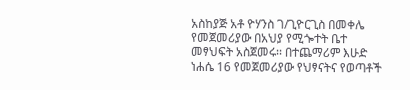አስከያጅ አቶ ዮሃንስ ገ/ጊዮርጊስ በመቀሌ የመጀመሪያው በአህያ የሚጐተት ቤተ መፃህፍት አስጀመሩ፡፡ በተጨማሪም እሁድ ነሐሴ 16 የመጀመሪያው የህፃናትና የወጣቶች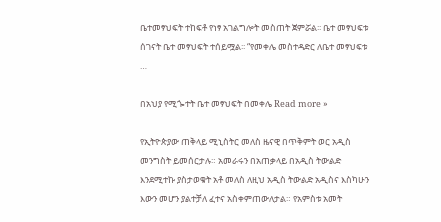ቤተመፃህፍት ተከፍቶ የነፃ አገልግሎት መስጠት ጀምሯል፡፡ ቤተ መፃህፍቱ ሰገናት ቤተ መፃህፍት ተሰይሟል፡፡ “የመቀሌ መስተዳድር ለቤተ መፃህፍቱ …

በአህያ የሚጐተት ቤተ መፃህፍት በመቀሌ Read more »

የኢትዮጵያው ጠቅላይ ሚኒስትር መለስ ዜናዊ በጥቅምት ወር አዲስ መንግስት ይመሰርታሉ። አመራሩን በአጠቃላይ በአዲስ ትውልድ እንደሚተኩ ያስታወቁት አቶ መለስ ለዚህ አዲስ ትውልድ አዲስና እስካሁን እውን መሆን ያልተቻለ ፈተና አስቀምጠውለታል። የአምስቱ አመት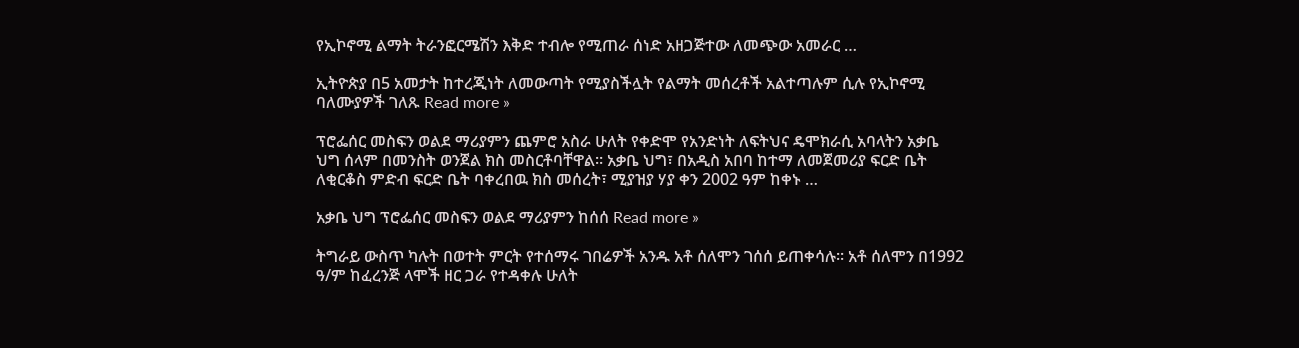የኢኮኖሚ ልማት ትራንፎርሜሽን እቅድ ተብሎ የሚጠራ ሰነድ አዘጋጅተው ለመጭው አመራር …

ኢትዮጵያ በ5 አመታት ከተረጂነት ለመውጣት የሚያስችሏት የልማት መሰረቶች አልተጣሉም ሲሉ የኢኮኖሚ ባለሙያዎች ገለጹ Read more »

ፕሮፌሰር መስፍን ወልደ ማሪያምን ጨምሮ አስራ ሁለት የቀድሞ የአንድነት ለፍትህና ዴሞክራሲ አባላትን አቃቤ ህግ ሰላም በመንስት ወንጀል ክስ መስርቶባቸዋል። አቃቤ ህግ፣ በአዲስ አበባ ከተማ ለመጀመሪያ ፍርድ ቤት ለቂርቆስ ምድብ ፍርድ ቤት ባቀረበዉ ክስ መሰረት፣ ሚያዝያ ሃያ ቀን 2002 ዓም ከቀኑ …

አቃቤ ህግ ፕሮፌሰር መስፍን ወልደ ማሪያምን ከሰሰ Read more »

ትግራይ ውስጥ ካሉት በወተት ምርት የተሰማሩ ገበሬዎች አንዱ አቶ ሰለሞን ገሰሰ ይጠቀሳሉ፡፡ አቶ ሰለሞን በ1992 ዓ/ም ከፈረንጅ ላሞች ዘር ጋራ የተዳቀሉ ሁለት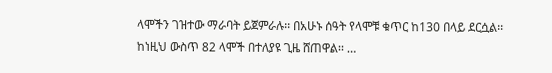ላሞችን ገዝተው ማራባት ይጀምራሉ፡፡ በአሁኑ ሰዓት የላሞቹ ቁጥር ከ130 በላይ ደርሷል፡፡ ከነዚህ ውስጥ 82 ላሞች በተለያዩ ጊዜ ሸጠዋል፡፡ …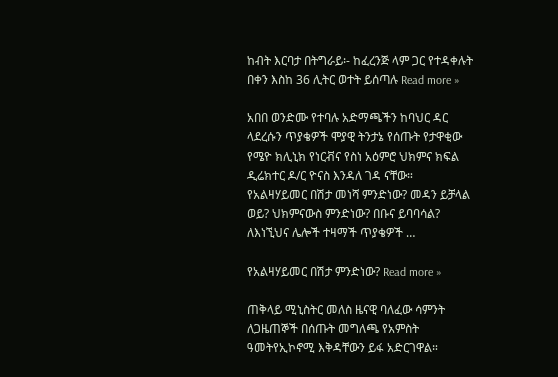ከብት እርባታ በትግራይ፡- ከፈረንጅ ላም ጋር የተዳቀሉት በቀን እስከ 36 ሊትር ወተት ይሰጣሉ Read more »

አበበ ወንድሙ የተባሉ አድማጫችን ከባህር ዳር ላደረሱን ጥያቄዎች ሞያዊ ትንታኔ የሰጡት የታዋቂው የሜዮ ክሊኒክ የነርቭና የስነ አዕምሮ ህክምና ክፍል ዲሬክተር ዶ/ር ዮናስ እንዳለ ገዳ ናቸው። የአልዛሃይመር በሽታ መነሻ ምንድነው? መዳን ይቻላል ወይ? ህክምናውስ ምንድነው? በቡና ይባባሳል? ለእነኚህና ሌሎች ተዛማች ጥያቄዎች …

የአልዛሃይመር በሽታ ምንድነው? Read more »

ጠቅላይ ሚኒስትር መለስ ዜናዊ ባለፈው ሳምንት ለጋዜጠኞች በሰጡት መግለጫ የአምስት ዓመትየኢኮኖሚ እቅዳቸውን ይፋ አድርገዋል።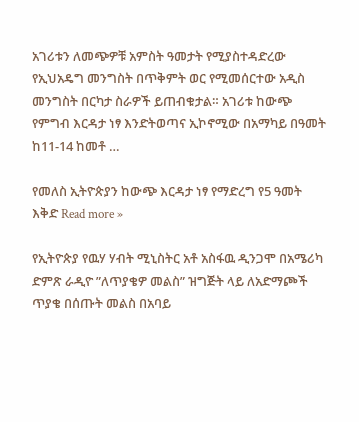አገሪቱን ለመጭዎቹ አምስት ዓመታት የሚያስተዳድረው የኢህአዴግ መንግስት በጥቅምት ወር የሚመሰርተው አዲስ መንግስት በርካታ ስራዎች ይጠብቁታል። አገሪቱ ከውጭ የምግብ እርዳታ ነፃ እንድትወጣና ኢኮኖሚው በአማካይ በዓመት ከ11-14 ከመቶ …

የመለስ ኢትዮጵያን ከውጭ እርዳታ ነፃ የማድረግ የ5 ዓመት እቅድ Read more »

የኢትዮጵያ የዉሃ ሃብት ሚኒስትር አቶ አስፋዉ ዲንጋሞ በአሜሪካ ድምጽ ራዲዮ ”ለጥያቄዎ መልስ” ዝግጅት ላይ ለአድማጮች ጥያቄ በሰጡት መልስ በአባይ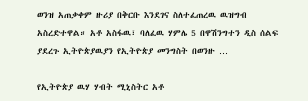ወንዝ አጠቃቀም ዙሪያ በቅርቡ እንደገና ስለተፈጠረዉ ዉዝግብ አስረድተዋል። አቶ አስፋዉ፣ ባለፈዉ ሃምሌ 5 በዋሽንግተን ዲስ ሰልፍ ያደረጉ ኢትዮጵያዉያን የኢትዮጵያ መንግስት በወንዙ …

የኢትዮጵያ ዉሃ ሃብት ሚኒስትር አቶ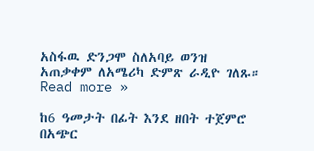አስፋዉ ድንጋሞ ስለአባይ ወንዝ አጠቃቀም ለአሜሪካ ድምጽ ራዲዮ ገለጹ። Read more »

ከ6 ዓመታት በፊት እንደ ዘበት ተጀምሮ በአጭር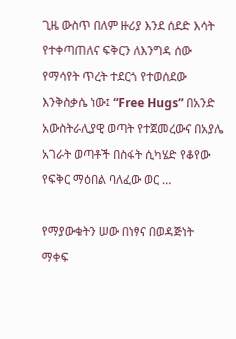ጊዜ ውስጥ በለም ዙሪያ እንደ ሰደድ እሳት የተቀጣጠለና ፍቅርን ለእንግዳ ሰው የማሳየት ጥረት ተደርጎ የተወሰደው እንቅስቃሴ ነው፤ “Free Hugs” በአንድ አውስትራሊያዊ ወጣት የተጀመረውና በአያሌ አገራት ወጣቶች በስፋት ሲካሄድ የቆየው የፍቅር ማዕበል ባለፈው ወር …

የማያውቁትን ሠው በነፃና በወዳጅነት ማቀፍ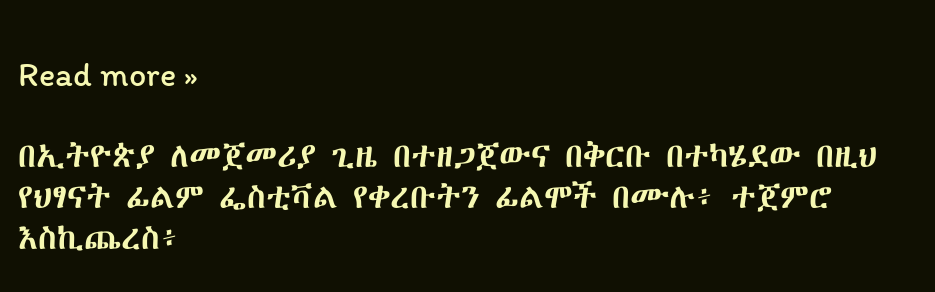Read more »

በኢትዮጵያ ለመጀመሪያ ጊዜ በተዘጋጀውና በቅርቡ በተካሄደው በዚህ የህፃናት ፊልም ፌስቲቫል የቀረቡትን ፊልሞች በሙሉ፥ ተጀምሮ እስኪጨረስ፥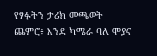የፃፉትን ታሪክ መጫወት ጨምሮ፥ እንደ ካሜራ ባለ ሞያና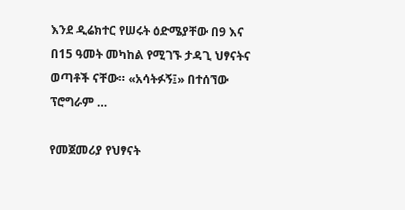እንደ ዲሬክተር የሠሩት ዕድሜያቸው በ9 እና በ15 ዓመት መካከል የሚገኙ ታዳጊ ህፃናትና ወጣቶች ናቸው። «አሳትፉኝ፤» በተሰኘው ፕሮግራም …

የመጀመሪያ የህፃናት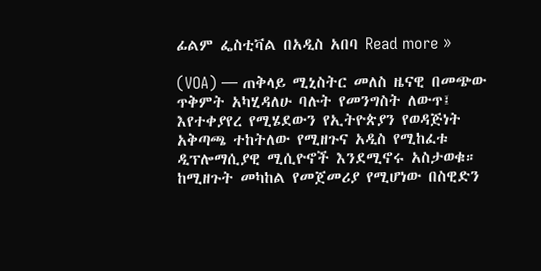ፊልም ፌስቲቫል በአዲስ አበባ Read more »

(VOA) — ጠቅላይ ሚኒስትር መለስ ዜናዊ በመጭው ጥቅምት አካሂዳለሁ ባሉት የመንግስት ለውጥ፤ እየተቀያየረ የሚሄደውን የኢትዮጵያን የወዳጅነት አቅጣጫ ተከትለው የሚዘጉና አዲስ የሚከፈቱ ዲፕሎማሲያዊ ሚሲዮኖች እንደሚኖሩ አስታወቁ። ከሚዘጉት መካከል የመጀመሪያ የሚሆነው በስዊድን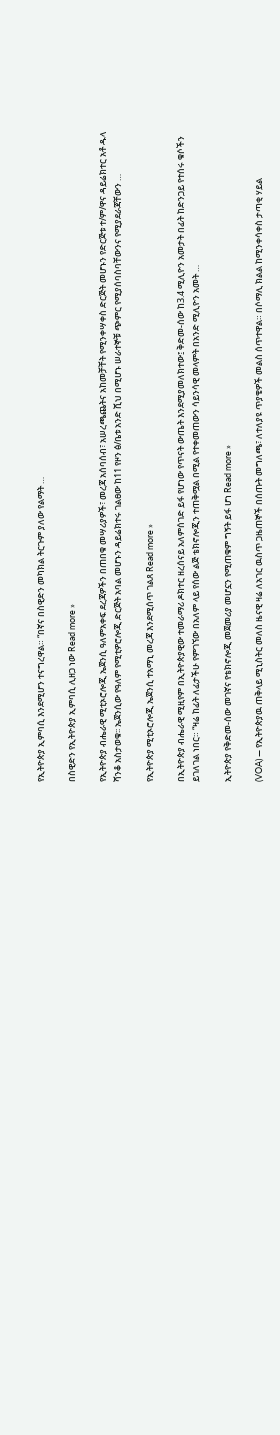የኢትዮጵያ ኢምባሲ እንደሚሆን ተናግረዋል። “በኛና በስዊድን መካክል ትርጉም ያለው የልማት …

በስዊድን የኢትዮጵያ ኢምባሲ ሊዘጋ ነው Read more »

የኢትዮጵያ ብሔራዊ ሚቲኦሮሎጂ ኤጀንሲ ዓለምአቀፍ ደረጃዎችን በጠበቁ መሣሪያዎች፣ መረጃ አሰባሰብ፣ አሠረጫጨትና አከመቻቸት የሚንቀሣቀስ ድርጅት መሆኑን የድርጅቱ ተ/ም/ዋና ዳይሬክተር አቶ ዱላ ሻንቆ አስታወቁ፡፡ ኤጀንሲው የዓለም የሚቲዎሮሎጂ ድርጅት አባል መሆኑን ዳይሬክተሩ ገልፀው ከ11 የዞን ፅ/ቤቱ አንድ ሺህ በሚሆኑ ሠራተኞቹ ጭምር የሚያሰባስባቸውንና የሚያደራጃቸውን …

የኢትዮጵያ ሚቲኦሮሎጂ ኤጀንሲ ተአማኒ መረጃ እንደሚሰጥ ገልጸ Read more »

በኢትዮጵያ ብሔራዊ ሚዚየም በኢትዮጵያዊው ተመራማሪ ዶክተር ዘረሰናይ አለምሰገድ ይፋ የሆነው የጥናት ውጤት እንደሚያመለክተው፤ ቅድመ-ሰው ከ3.4 ሚሊዮን አመታት በፊት ከድንጋይ የተሰሩ ቁሶችን ይገለገል ነበር። “ዛሬ ከፊት ለፊታችሁ የምገኘው በአለም ላይ የሰው ልጅ ቴክኖሎጂን ተጠቅሟል በሚል የተቀመጠውን ሳይንሳዊ መላምት በአንድ ሚሊዮን አመት …

ኢትዮጵያ የቅድመ-ሰው መገኛና የቴክኖሎጂ መጀመሪያ መሆኗን የሚጠቁም ግኝት ይፋ ሆነ Read more »

(VOA) — የኢትዮጵያዉ ጠቅላይ ሚኒስትር መለስ ዜናዊ ዛሬ ለአገር ዉስጥ ጋዜጠኞች በሰጡት መግለጫ፣ ለተለያዩ ጥያቄዎች መልስ ሰጥተዋል። በሶማሊ ክልል ከሚንቀሳቀስ ታጣቂ ሃይል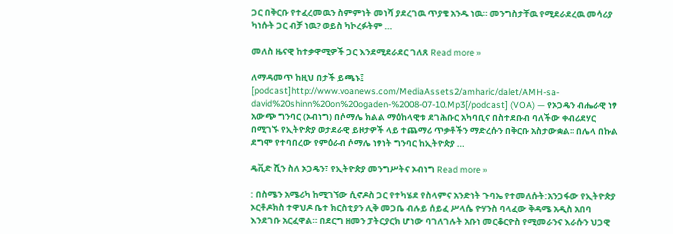ጋር በቅርቡ የተፈረመዉን ስምምነት መነሻ ያደረገዉ ጥያቄ አንዱ ነዉ። መንግስታቸዉ የሚደራደረዉ መሳሪያ ካነሱት ጋር ብቻ ነዉ? ወይስ ካኮረፉትም …

መለስ ዜናዊ ከተቃዋሚዎች ጋር እንደሚደራደር ገለጸ Read more »

ለማዳመጥ ከዚህ በታች ይጫኑ፤ [podcast]http://www.voanews.com/MediaAssets2/amharic/dalet/AMH-sa-david%20shinn%20on%20ogaden-%2008-07-10.Mp3[/podcast] (VOA) — የኦጋዴን ብሔራዊ ነፃ አውጭ ግንባር (ኦብነግ) በሶማሌ ክልል ማዕከላዊቱ ደገሕቡር አካባቢና በስተደቡብ ባለችው ቀብሪደሃር በሚገኙ የኢትዮጵያ ወታደራዊ ይዞታዎች ላይ ተጨማሪ ጥቃቶችን ማድረሱን በቅርቡ አስታውቋል፡፡ በሌላ በኩል ደግሞ የተባበረው የምዕራብ ሶማሌ ነፃነት ግንባር ከኢትዮጵያ …

ዴቪድ ሺን ስለ ኦጋዴን፣ የኢትዮጵያ መንግሥትና ኦብነግ Read more »

: በስሜን አሜሪካ ከሚገኘው ሲኖዶስ ጋር የተካሄደ የስላምና አንድነት ጉባኤ የተመለሱት:አንጋፋው የኢትዮጵያ ኦርቶዶክስ ተዋህዶ ቤተ ክርስቲያን ሊቅ መጋቤ ብሉይ ሰይፈ ሥላሴ ዮሃንስ ባላፈው ቅዳሜ አዲስ አበባ እንደገቡ አርፈዋል። በደርግ ዘመን ፓትርያርክ ሆነው ባገለገሉት አቡነ መርቆርዮስ የሚመራንና እራሱን ህጋዊ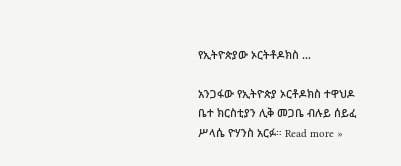የኢትዮጵያው ኦርትቶዶክስ …

አንጋፋው የኢትዮጵያ ኦርቶዶክስ ተዋህዶ ቤተ ክርስቲያን ሊቅ መጋቤ ብሉይ ሰይፈ ሥላሴ ዮሃንስ አርፉ። Read more »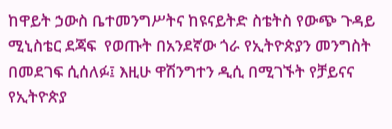ከዋይት ኃውስ ቤተመንግሥትና ከዩናይትድ ስቴትስ የውጭ ጉዳይ ሚኒስቴር ደጃፍ  የወጡት በአንደኛው ጎራ የኢትዮጵያን መንግስት በመደገፍ ሲሰለፉ፤ እዚሁ ዋሽንግተን ዲሲ በሚገኙት የቻይናና የኢትዮጵያ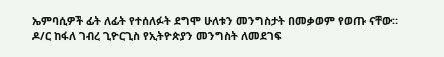ኤምባሲዎች ፊት ለፊት የተሰለፉት ደግሞ ሁለቱን መንግስታት በመቃወም የወጡ ናቸው። ዶ/ር ከፋለ ገብረ ጊዮርጊስ የኢትዮጵያን መንግስት ለመደገፍ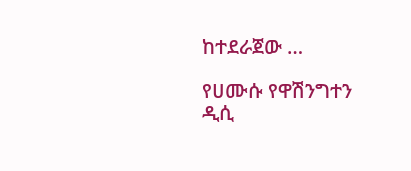ከተደራጀው …

የሀሙሱ የዋሽንግተን ዲሲ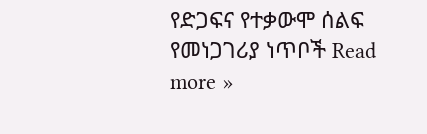የድጋፍና የተቃውሞ ሰልፍ የመነጋገሪያ ነጥቦች Read more »